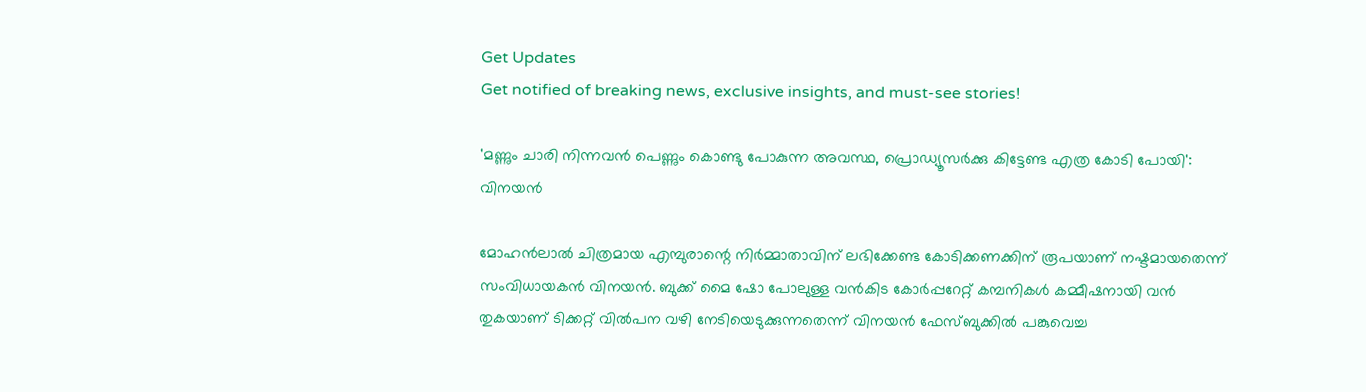Get Updates
Get notified of breaking news, exclusive insights, and must-see stories!

'മണ്ണും ചാരി നിന്നവൻ പെണ്ണും കൊണ്ടു പോകുന്ന അവസ്ഥ, പ്രൊഡ്യൂസർക്കു കിട്ടേണ്ട എത്ര കോടി പോയി': വിനയൻ

മോഹൻലാൽ ചിത്രമായ എമ്പുരാന്റെ നിർമ്മാതാവിന് ലഭിക്കേണ്ട കോടിക്കണക്കിന് രൂപയാണ് നഷ്ടമായതെന്ന് സംവിധായകൻ വിനയൻ. ബുക്ക് മൈ ഷോ പോലുള്ള വൻകിട കോർപ്പറേറ്റ് കമ്പനികൾ കമ്മീഷനായി വൻ തുകയാണ് ടിക്കറ്റ് വിൽപന വഴി നേടിയെടുക്കുന്നതെന്ന് വിനയൻ ഫേസ്ബുക്കിൽ പങ്കുവെച്ച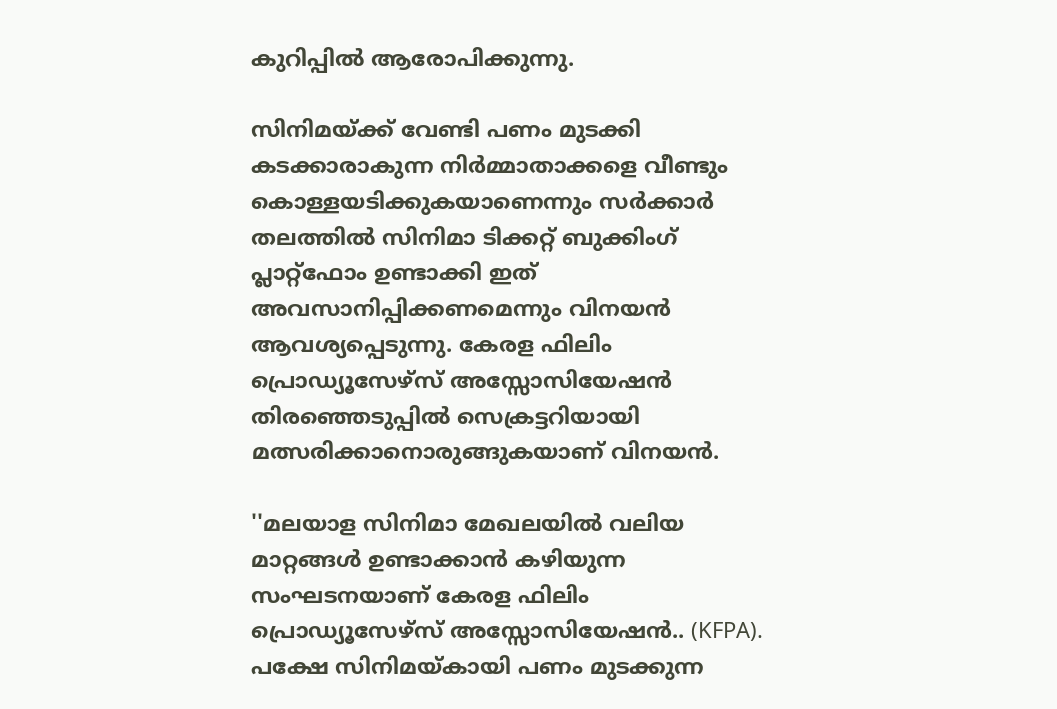കുറിപ്പിൽ ആരോപിക്കുന്നു.

സിനിമയ്ക്ക് വേണ്ടി പണം മുടക്കി കടക്കാരാകുന്ന നിർമ്മാതാക്കളെ വീണ്ടും കൊള്ളയടിക്കുകയാണെന്നും സർക്കാർ തലത്തിൽ സിനിമാ ടിക്കറ്റ് ബുക്കിംഗ് പ്ലാറ്റ്ഫോം ഉണ്ടാക്കി ഇത് അവസാനിപ്പിക്കണമെന്നും വിനയൻ ആവശ്യപ്പെടുന്നു. കേരള ഫിലിം പ്രൊഡ്യൂസേഴ്സ് അസ്സോസിയേഷൻ തിരഞ്ഞെടുപ്പിൽ സെക്രട്ടറിയായി മത്സരിക്കാനൊരുങ്ങുകയാണ് വിനയൻ.

''മലയാള സിനിമാ മേഖലയിൽ വലിയ മാറ്റങ്ങൾ ഉണ്ടാക്കാൻ കഴിയുന്ന സംഘടനയാണ് കേരള ഫിലിം പ്രൊഡ്യൂസേഴ്സ് അസ്സോസിയേഷൻ.. (KFPA). പക്ഷേ സിനിമയ്കായി പണം മുടക്കുന്ന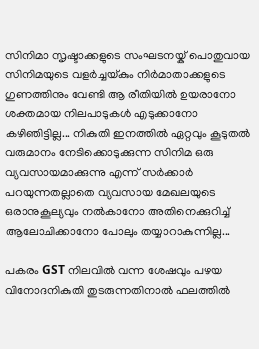സിനിമാ സൃഷ്ടാക്കളുടെ സംഘടനയ്ക് പൊതുവായ സിനിമയുടെ വളർച്ചയ്കും നിർമാതാക്കളുടെ ഗുണത്തിനും വേണ്ടി ആ രീതിയിൽ ഉയരാനോ ശക്തമായ നിലപാടുകൾ എടുക്കാനോ കഴിഞിട്ടില്ല... നികുതി ഇനത്തിൽ ഏറ്റവും കൂടുതൽ വരുമാനം നേടിക്കൊടുക്കുന്ന സിനിമ ഒരു വ്യവസായമാക്കുന്നു എന്ന് സർക്കാർ പറയുന്നതല്ലാതെ വ്യവസായ മേഖലയുടെ ഒരാനുകൂല്യവും നൽകാനോ അതിനെക്കുറിച്ച് ആലോചിക്കാനോ പോലും തയ്യാറാകുന്നില്ല...

പകരം GST നിലവിൽ വന്ന ശേഷവും പഴയ വിനോദനികുതി തുടരുന്നതിനാൽ ഫലത്തിൽ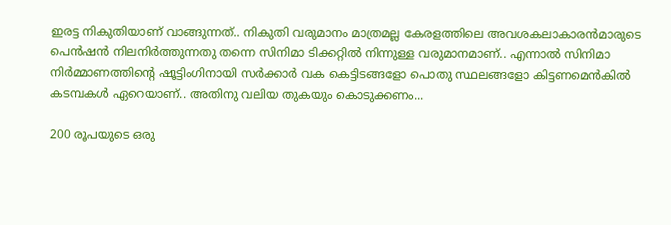ഇരട്ട നികുതിയാണ് വാങ്ങുന്നത്.. നികുതി വരുമാനം മാത്രമല്ല കേരളത്തിലെ അവശകലാകാരൻമാരുടെ പെൻഷൻ നിലനിർത്തുന്നതു തന്നെ സിനിമാ ടിക്കറ്റിൽ നിന്നുള്ള വരുമാനമാണ്.. എന്നാൽ സിനിമാ നിർമ്മാണത്തിന്റെ ഷൂട്ടിംഗിനായി സർക്കാർ വക കെട്ടിടങ്ങളോ പൊതു സ്ഥലങ്ങളോ കിട്ടണമെൻകിൽ കടമ്പകൾ ഏറെയാണ്.. അതിനു വലിയ തുകയും കൊടുക്കണം...

200 രൂപയുടെ ഒരു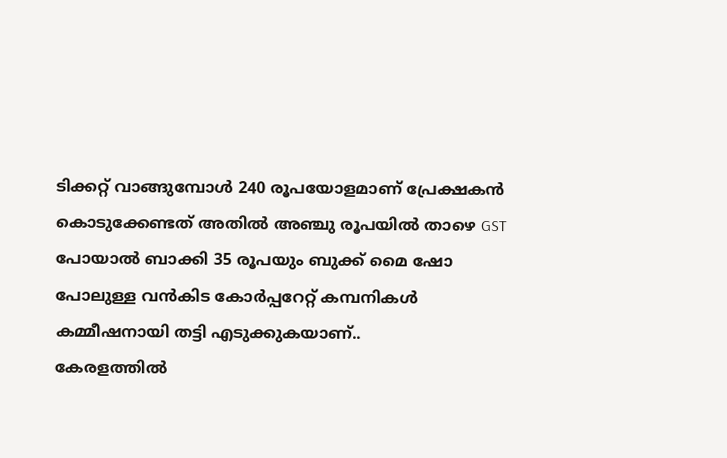ടിക്കറ്റ് വാങ്ങുമ്പോൾ 240 രൂപയോളമാണ് പ്രേക്ഷകൻ കൊടുക്കേണ്ടത് അതിൽ അഞ്ചു രൂപയിൽ താഴെ GST പോയാൽ ബാക്കി 35 രൂപയും ബുക്ക് മൈ ഷോ പോലുള്ള വൻകിട കോർപ്പറേറ്റ് കമ്പനികൾ കമ്മീഷനായി തട്ടി എടുക്കുകയാണ്..
കേരളത്തിൽ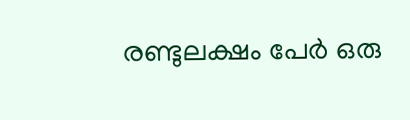രണ്ടുലക്ഷം പേർ ഒരു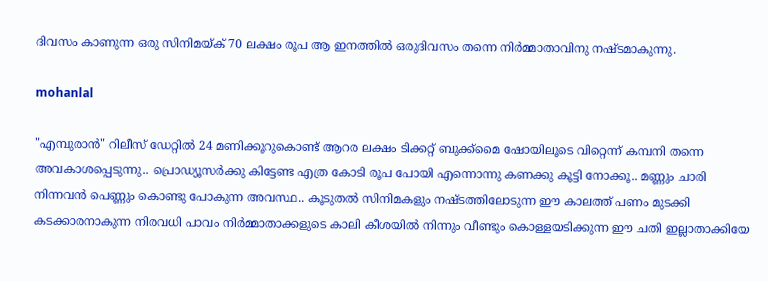ദിവസം കാണുന്ന ഒരു സിനിമയ്ക് 70 ലക്ഷം രൂപ ആ ഇനത്തിൽ ഒരുദിവസം തന്നെ നിർമ്മാതാവിനു നഷ്ടമാകുന്നു.

mohanlal

"എമ്പുരാൻ" റിലീസ് ഡേറ്റിൽ 24 മണിക്കൂറുകൊണ്ട് ആറര ലക്ഷം ടിക്കറ്റ് ബുക്ക്മൈ ഷോയിലൂടെ വിറ്റെന്ന് കമ്പനി തന്നെ അവകാശപ്പെടുന്നു.. പ്രൊഡ്യൂസർക്കു കിട്ടേണ്ട എത്ര കോടി രൂപ പോയി എന്നൊന്നു കണക്കു കൂട്ടി നോക്കൂ.. മണ്ണും ചാരി നിന്നവൻ പെണ്ണും കൊണ്ടു പോകുന്ന അവസ്ഥ.. കൂടുതൽ സിനിമകളും നഷ്ടത്തിലോടുന്ന ഈ കാലത്ത് പണം മുടക്കി കടക്കാരനാകുന്ന നിരവധി പാവം നിർമ്മാതാക്കളുടെ കാലി കീശയിൽ നിന്നും വീണ്ടും കൊള്ളയടിക്കുന്ന ഈ ചതി ഇല്ലാതാക്കിയേ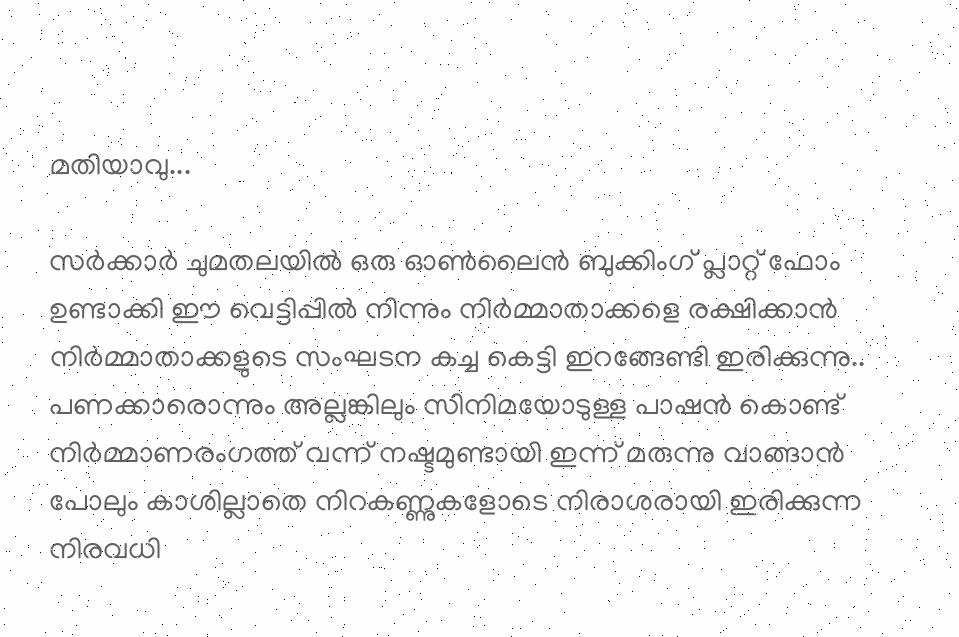മതിയാവു...

സർക്കാർ ചുമതലയിൽ ഒരു ഓൺലൈൻ ബുക്കിംഗ് പ്ലാറ്റ് ഫോം ഉണ്ടാക്കി ഈ വെട്ടിപ്പിൽ നിന്നും നിർമ്മാതാക്കളെ രക്ഷിക്കാൻ നിർമ്മാതാക്കളുടെ സംഘടന കച്ച കെട്ടി ഇറങ്ങേണ്ടി ഇരിക്കുന്നു.. പണക്കാരൊന്നും അല്ലങ്കിലും സിനിമയോടുള്ള പാഷൻ കൊണ്ട് നിർമ്മാണരംഗത്ത് വന്ന് നഷ്ടമുണ്ടായി ഇന്ന് മരുന്നു വാങ്ങാൻ പോലും കാശില്ലാതെ നിറകണ്ണുകളോടെ നിരാശരായി ഇരിക്കുന്ന നിരവധി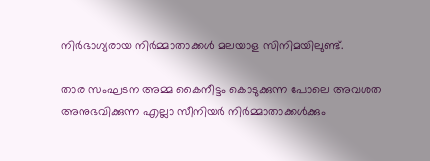നിർഭാഗ്യരായ നിർമ്മാതാക്കൾ മലയാള സിനിമയിലുണ്ട്.

താര സംഘടന അമ്മ കൈനീട്ടം കൊടുക്കുന്ന പോലെ അവശത അനുഭവിക്കുന്ന എല്ലാ സീനിയർ നിർമ്മാതാക്കൾക്കും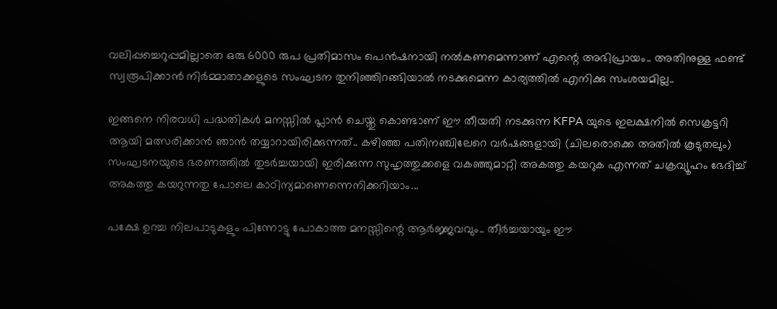വലിപ്പച്ചെറുപ്പമില്ലാതെ ഒരു 6000 രുപ പ്രതിമാസം പെൻഷനായി നൽകണമെന്നാണ് എന്റെ അഭിപ്രായം.. അതിനുള്ള ഫണ്ട് സ്വരൂപിക്കാൻ നിർമ്മാതാക്കളുടെ സംഘടന തുനിഞ്ഞിറങ്ങിയാൽ നടക്കുമെന്ന കാര്യത്തിൽ എനിക്കു സംശയമില്ല..

ഇങ്ങനെ നിരവധി പദ്ധതികൾ മനസ്സിൽ പ്ലാൻ ചെയ്തു കൊണ്ടാണ് ഈ തീയതി നടക്കുന്ന KFPA യുടെ ഇലക്ഷനിൽ സെക്രട്ടറി ആയി മത്സരിക്കാൻ ഞാൻ തയ്യാറായിരിക്കുന്നത്.. കഴിഞ്ഞ പതിനഞ്ചിലേറെ വർഷങ്ങളായി (ചിലരൊക്കെ അതിൽ കൂടുതലും) സംഘടനയുടെ ഭരണത്തിൽ തുടർച്ചയായി ഇരിക്കുന്ന സുഹൃത്തുക്കളെ വകഞ്ഞുമാറ്റി അകത്തു കയറുക എന്നത് ചക്രവ്യൂഹം ഭേദിച്ച് അകത്തു കയറുന്നതു പോലെ കാഠിന്യമാണെന്നെനിക്കറിയാം...

പക്ഷേ ഉറച്ച നിലപാടുകളും പിന്നോട്ടു പോകാത്ത മനസ്സിന്റെ ആർജ്ജവവും.. തീർച്ചയായും ഈ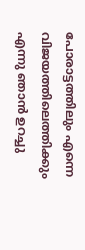പോരാട്ടത്തിലും എന്നെ വിജയത്തിലെത്തിക്കും എന്നു ഞാൻ ഉറച്ചു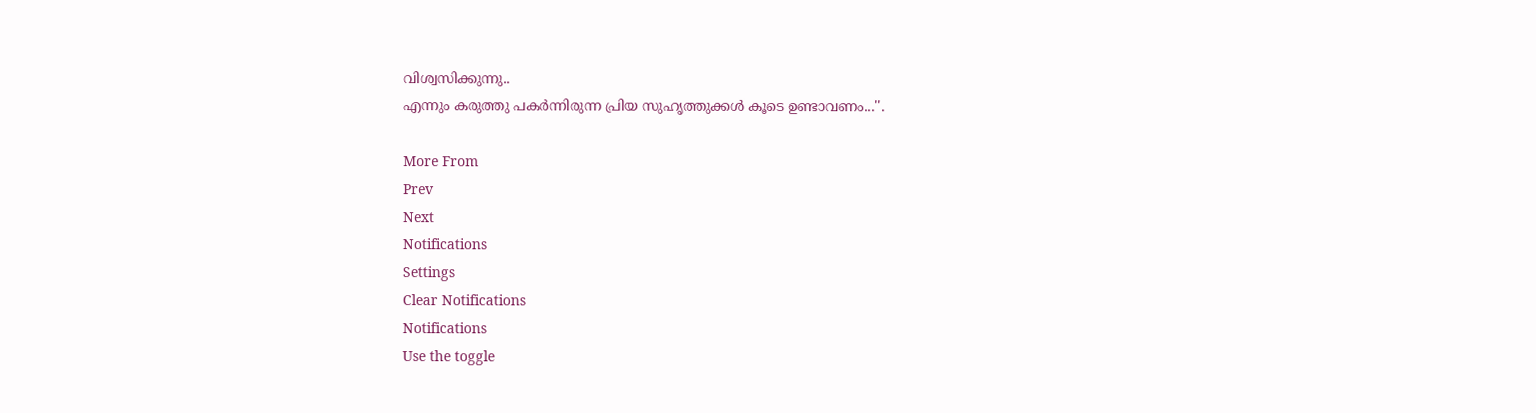വിശ്വസിക്കുന്നു..
എന്നും കരുത്തു പകർന്നിരുന്ന പ്രിയ സുഹൃത്തുക്കൾ കൂടെ ഉണ്ടാവണം...''.

More From
Prev
Next
Notifications
Settings
Clear Notifications
Notifications
Use the toggle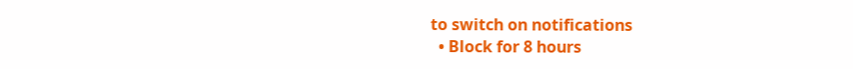to switch on notifications
  • Block for 8 hours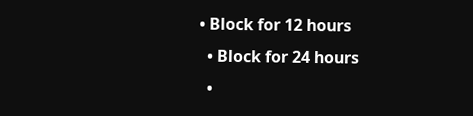• Block for 12 hours
  • Block for 24 hours
  •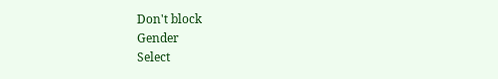Don't block
Gender
Select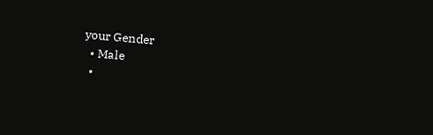your Gender
  • Male
  •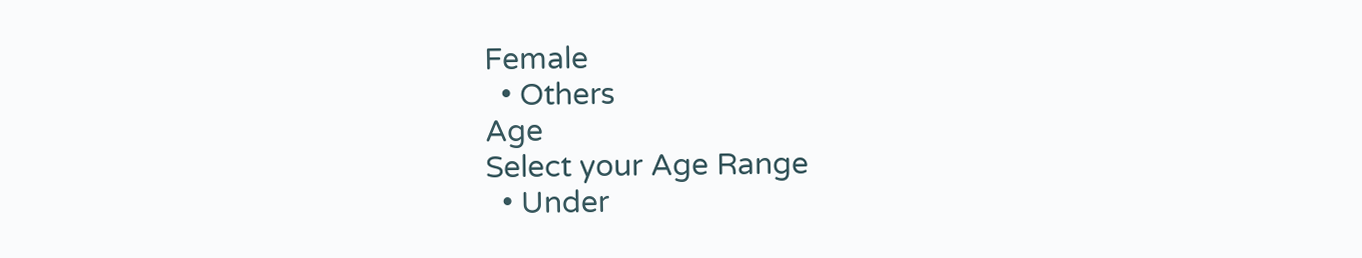Female
  • Others
Age
Select your Age Range
  • Under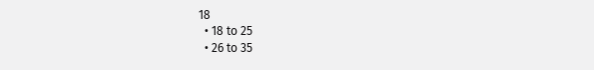18
  • 18 to 25
  • 26 to 35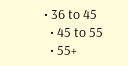• 36 to 45
  • 45 to 55
  • 55+